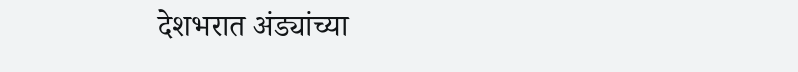देशभरात अंड्यांच्या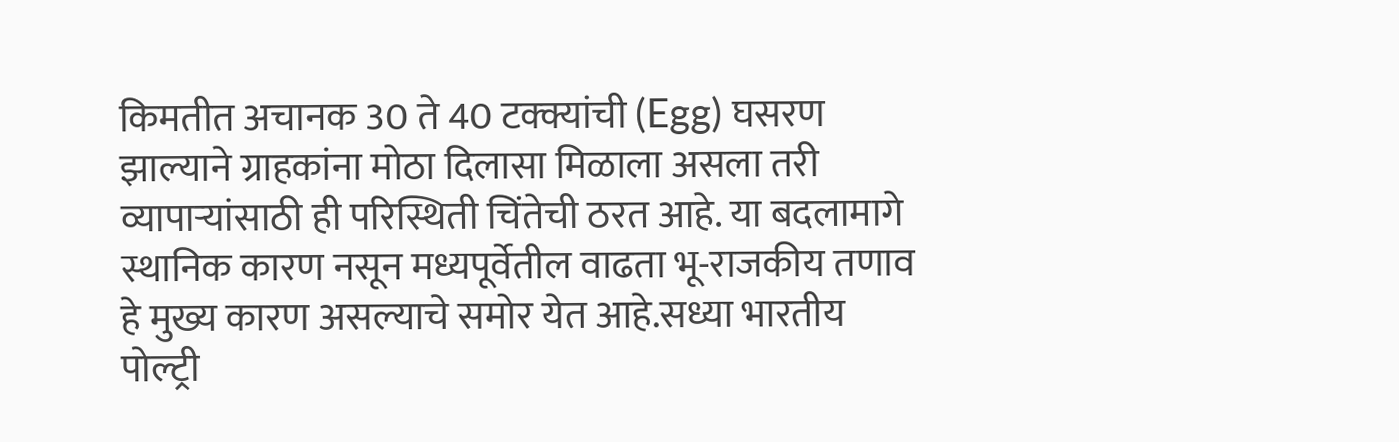किमतीत अचानक 30 ते 40 टक्क्यांची (Egg) घसरण झाल्याने ग्राहकांना मोठा दिलासा मिळाला असला तरी व्यापाऱ्यांसाठी ही परिस्थिती चिंतेची ठरत आहे. या बदलामागे स्थानिक कारण नसून मध्यपूर्वेतील वाढता भू-राजकीय तणाव हे मुख्य कारण असल्याचे समोर येत आहे.सध्या भारतीय पोल्ट्री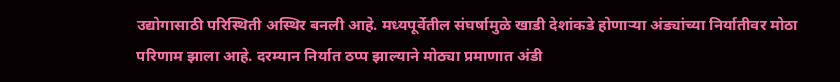उद्योगासाठी परिस्थिती अस्थिर बनली आहे. मध्यपूर्वेतील संघर्षामुळे खाडी देशांकडे होणाऱ्या अंड्यांच्या निर्यातीवर मोठा परिणाम झाला आहे. दरम्यान निर्यात ठप्प झाल्याने मोठ्या प्रमाणात अंडी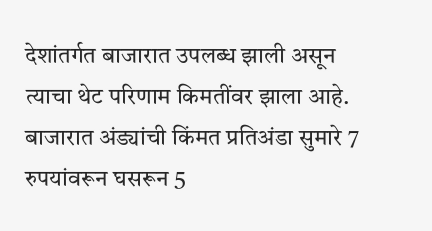देशांतर्गत बाजारात उपलब्ध झाली असून त्याचा थेट परिणाम किमतींवर झाला आहे. बाजारात अंड्यांची किंमत प्रतिअंडा सुमारे 7 रुपयांवरून घसरून 5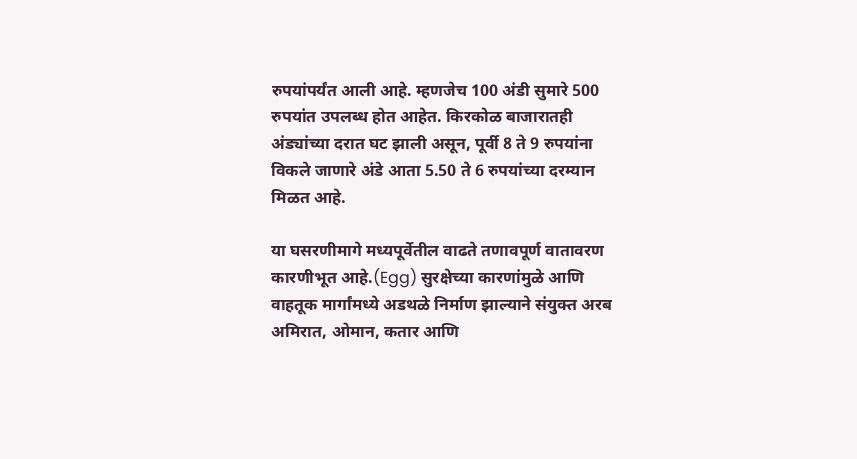रुपयांपर्यंत आली आहे. म्हणजेच 100 अंडी सुमारे 500 रुपयांत उपलब्ध होत आहेत. किरकोळ बाजारातही अंड्यांच्या दरात घट झाली असून, पूर्वी 8 ते 9 रुपयांना विकले जाणारे अंडे आता 5.50 ते 6 रुपयांच्या दरम्यान मिळत आहे.

या घसरणीमागे मध्यपूर्वेतील वाढते तणावपूर्ण वातावरण कारणीभूत आहे.(Egg) सुरक्षेच्या कारणांमुळे आणि वाहतूक मार्गांमध्ये अडथळे निर्माण झाल्याने संयुक्त अरब अमिरात, ओमान, कतार आणि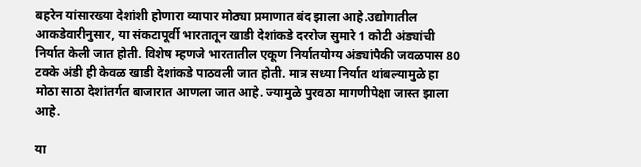बहरेन यांसारख्या देशांशी होणारा व्यापार मोठ्या प्रमाणात बंद झाला आहे.उद्योगातील आकडेवारीनुसार, या संकटापूर्वी भारतातून खाडी देशांकडे दररोज सुमारे 1 कोटी अंड्यांची निर्यात केली जात होती. विशेष म्हणजे भारतातील एकूण निर्यातयोग्य अंड्यांपैकी जवळपास 80 टक्के अंडी ही केवळ खाडी देशांकडे पाठवली जात होती. मात्र सध्या निर्यात थांबल्यामुळे हा मोठा साठा देशांतर्गत बाजारात आणला जात आहे. ज्यामुळे पुरवठा मागणीपेक्षा जास्त झाला आहे.

या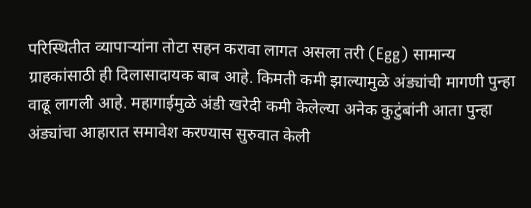परिस्थितीत व्यापाऱ्यांना तोटा सहन करावा लागत असला तरी (Egg) सामान्य ग्राहकांसाठी ही दिलासादायक बाब आहे. किमती कमी झाल्यामुळे अंड्यांची मागणी पुन्हा वाढू लागली आहे. महागाईमुळे अंडी खरेदी कमी केलेल्या अनेक कुटुंबांनी आता पुन्हा अंड्यांचा आहारात समावेश करण्यास सुरुवात केली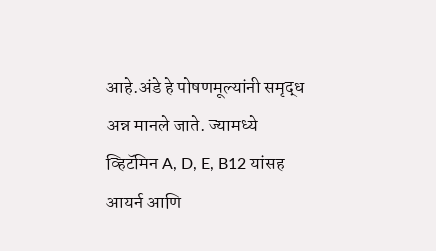आहे.अंडे हे पोषणमूल्यांनी समृद्ध अन्न मानले जाते. ज्यामध्ये व्हिटॅमिन A, D, E, B12 यांसह आयर्न आणि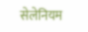सेलेनियम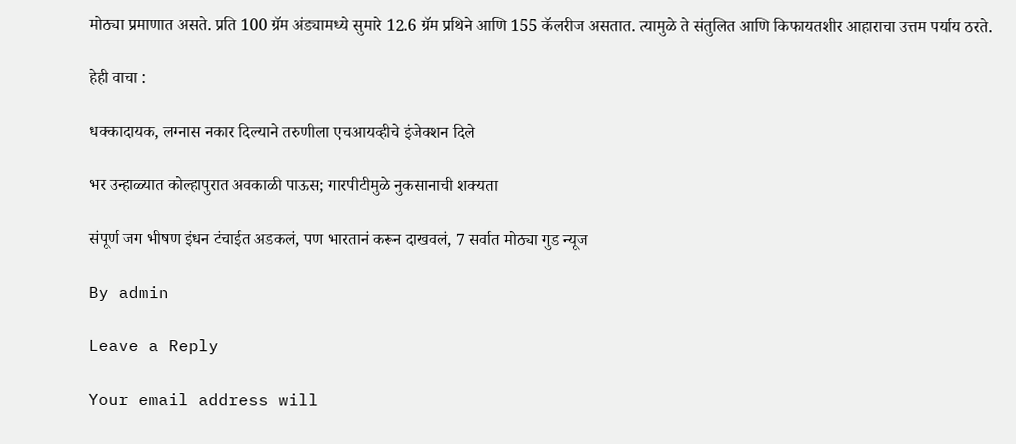मोठ्या प्रमाणात असते. प्रति 100 ग्रॅम अंड्यामध्ये सुमारे 12.6 ग्रॅम प्रथिने आणि 155 कॅलरीज असतात. त्यामुळे ते संतुलित आणि किफायतशीर आहाराचा उत्तम पर्याय ठरते.

हेही वाचा :

धक्कादायक, लग्नास नकार दिल्याने तरुणीला एचआयव्हीचे इंजेक्शन दिले

भर उन्हाळ्यात कोल्हापुरात अवकाळी पाऊस; गारपीटीमुळे नुकसानाची शक्यता

संपूर्ण जग भीषण इंधन टंचाईत अडकलं, पण भारतानं करून दाखवलं, 7 सर्वात मोठ्या गुड न्यूज

By admin

Leave a Reply

Your email address will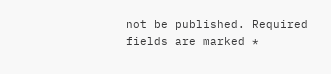not be published. Required fields are marked *